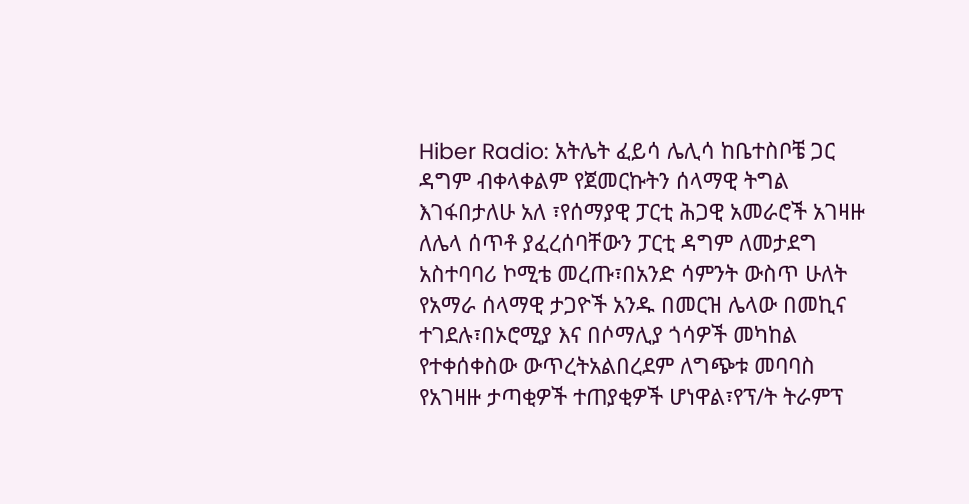Hiber Radio: አትሌት ፈይሳ ሌሊሳ ከቤተስቦቼ ጋር ዳግም ብቀላቀልም የጀመርኩትን ሰላማዊ ትግል እገፋበታለሁ አለ ፣የሰማያዊ ፓርቲ ሕጋዊ አመራሮች አገዛዙ ለሌላ ሰጥቶ ያፈረሰባቸውን ፓርቲ ዳግም ለመታደግ አስተባባሪ ኮሚቴ መረጡ፣በአንድ ሳምንት ውስጥ ሁለት የአማራ ሰላማዊ ታጋዮች አንዱ በመርዝ ሌላው በመኪና ተገደሉ፣በኦሮሚያ እና በሶማሊያ ጎሳዎች መካከል የተቀሰቀስው ውጥረትአልበረደም ለግጭቱ መባባስ የአገዛዙ ታጣቂዎች ተጠያቂዎች ሆነዋል፣የፕ/ት ትራምፕ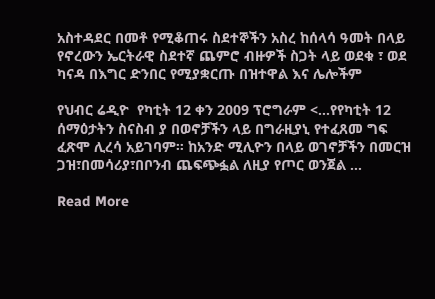አስተዳደር በመቶ የሚቆጠሩ ስደተኞችን አስረ ከሰላሳ ዓመት በላይ የኖረውን ኤርትራዊ ስደተኛ ጨምሮ ብዙዎች ስጋት ላይ ወደቁ ፣ ወደ ካናዳ በእግር ድንበር የሚያቋርጡ በዝተዋል እና ሌሎችም

የህብር ሬዲዮ  የካቲት 12 ቀን 2009 ፕሮግራም <…የየካቲት 12 ሰማዕታትን ስናስብ ያ በወኖቻችን ላይ በግራዚያኒ የተፈጸመ ግፍ ፈጽሞ ሊረሳ አይገባም። ከአንድ ሚሊዮን በላይ ወገኖቻችን በመርዝ ጋዝ፣በመሳሪያ፣በቦንብ ጨፍጭፏል ለዚያ የጦር ወንጀል …

Read More